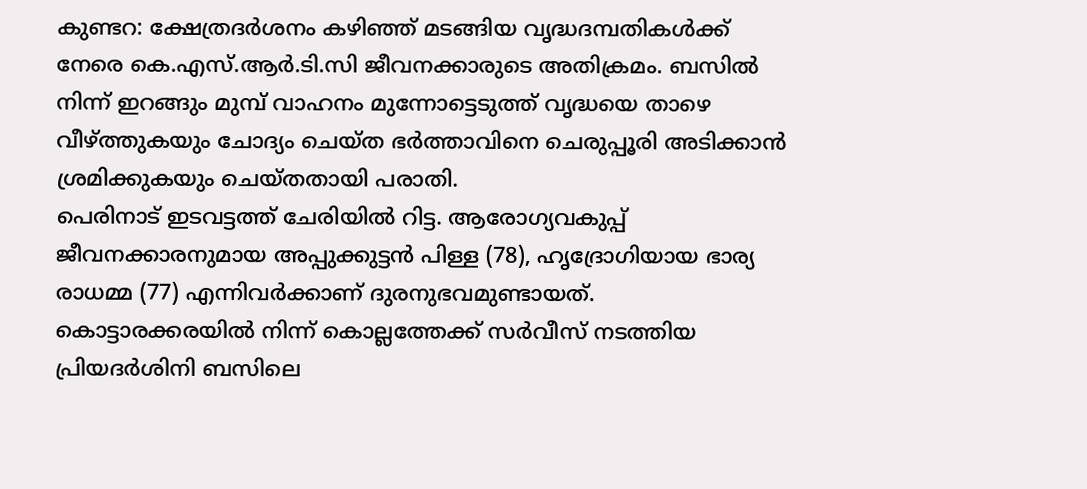കുണ്ടറ: ക്ഷേത്രദർശനം കഴിഞ്ഞ് മടങ്ങിയ വൃദ്ധദമ്പതികൾക്ക് നേരെ കെ.എസ്.ആർ.ടി.സി ജീവനക്കാരുടെ അതിക്രമം. ബസിൽ നിന്ന് ഇറങ്ങും മുമ്പ് വാഹനം മുന്നോട്ടെടുത്ത് വൃദ്ധയെ താഴെ വീഴ്ത്തുകയും ചോദ്യം ചെയ്ത ഭർത്താവിനെ ചെരുപ്പൂരി അടിക്കാൻ ശ്രമിക്കുകയും ചെയ്തതായി പരാതി.
പെരിനാട് ഇടവട്ടത്ത് ചേരിയിൽ റിട്ട. ആരോഗ്യവകുപ്പ് ജീവനക്കാരനുമായ അപ്പുക്കുട്ടൻ പിള്ള (78), ഹൃദ്രോഗിയായ ഭാര്യ രാധമ്മ (77) എന്നിവർക്കാണ് ദുരനുഭവമുണ്ടായത്. കൊട്ടാരക്കരയിൽ നിന്ന് കൊല്ലത്തേക്ക് സർവീസ് നടത്തിയ പ്രിയദർശിനി ബസിലെ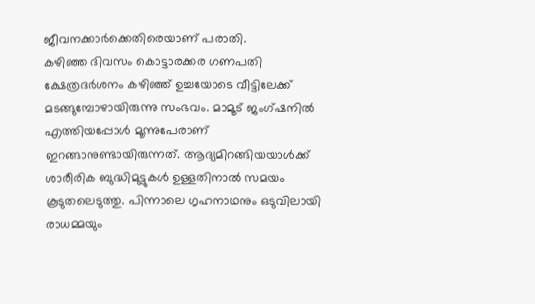ജീവനക്കാർക്കെതിരെയാണ് പരാതി.
കഴിഞ്ഞ ദിവസം കൊട്ടാരക്കര ഗണപതി ക്ഷേത്രദർശനം കഴിഞ്ഞ് ഉച്ചയോടെ വീട്ടിലേക്ക് മടങ്ങുമ്പോഴായിരുന്നു സംഭവം. മാമൂട് ജംഗ്ഷനിൽ എത്തിയപ്പോൾ മൂന്നുപേരാണ് ഇറങ്ങാനുണ്ടായിരുന്നത്. ആദ്യമിറങ്ങിയയാൾക്ക് ശാരീരിക ബുദ്ധിമുട്ടുകൾ ഉള്ളതിനാൽ സമയം കൂടുതലെടുത്തു. പിന്നാലെ ഗൃഹനാഥനും ഒടുവിലായി രാധമ്മയും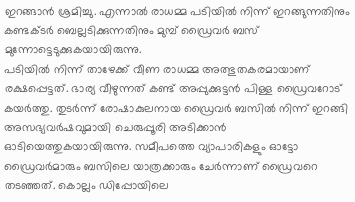ഇറങ്ങാൻ ശ്രമിച്ചു. എന്നാൽ രാധമ്മ പടിയിൽ നിന്ന് ഇറങ്ങുന്നതിനും കണ്ടക്ടർ ബെല്ലടിക്കുന്നതിനും മുമ്പ് ഡ്രൈവർ ബസ് മുന്നോട്ടെടുക്കുകയായിരുന്നു.
പടിയിൽ നിന്ന് താഴേക്ക് വീണ രാധമ്മ അത്ഭുതകരമായാണ് രക്ഷപ്പെട്ടത്. ഭാര്യ വീഴുന്നത് കണ്ട് അപ്പുക്കുട്ടൻ പിള്ള ഡ്രൈവറോട് കയർത്തു. തുടർന്ന് രോഷാകുലനായ ഡ്രൈവർ ബസിൽ നിന്ന് ഇറങ്ങി അസഭ്യവർഷവുമായി ചെരുപ്പൂരി അടിക്കാൻ ഓടിയെത്തുകയായിരുന്നു. സമീപത്തെ വ്യാപാരികളും ഓട്ടോ ഡ്രൈവർമാരും ബസിലെ യാത്രക്കാരും ചേർന്നാണ് ഡ്രൈവറെ തടഞ്ഞത്. കൊല്ലം ഡിപ്പോയിലെ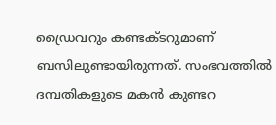ഡ്രൈവറും കണ്ടക്ടറുമാണ് ബസിലുണ്ടായിരുന്നത്. സംഭവത്തിൽ ദമ്പതികളുടെ മകൻ കുണ്ടറ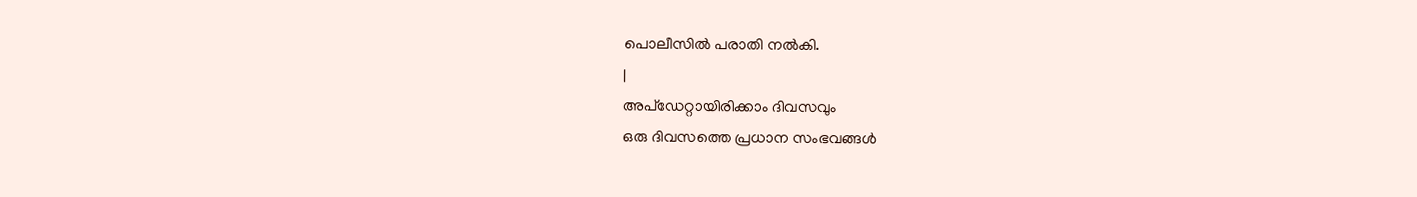പൊലീസിൽ പരാതി നൽകി.
|
അപ്ഡേറ്റായിരിക്കാം ദിവസവും
ഒരു ദിവസത്തെ പ്രധാന സംഭവങ്ങൾ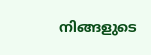നിങ്ങളുടെ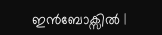ഇൻബോക്സിൽ |